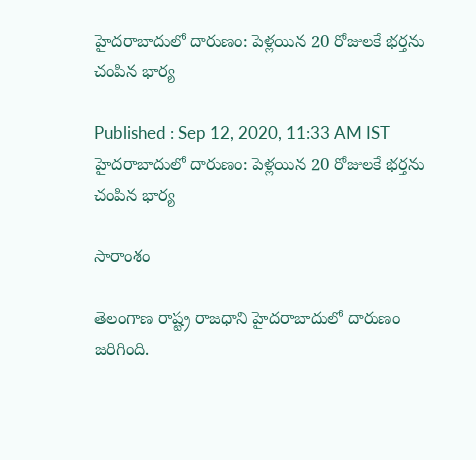హైదరాబాదులో దారుణం: పెళ్లయిన 20 రోజులకే భర్తను చంపిన భార్య

Published : Sep 12, 2020, 11:33 AM IST
హైదరాబాదులో దారుణం: పెళ్లయిన 20 రోజులకే భర్తను చంపిన భార్య

సారాంశం

తెలంగాణ రాష్ట్ర రాజధాని హైదరాబాదులో దారుణం జరిగింది.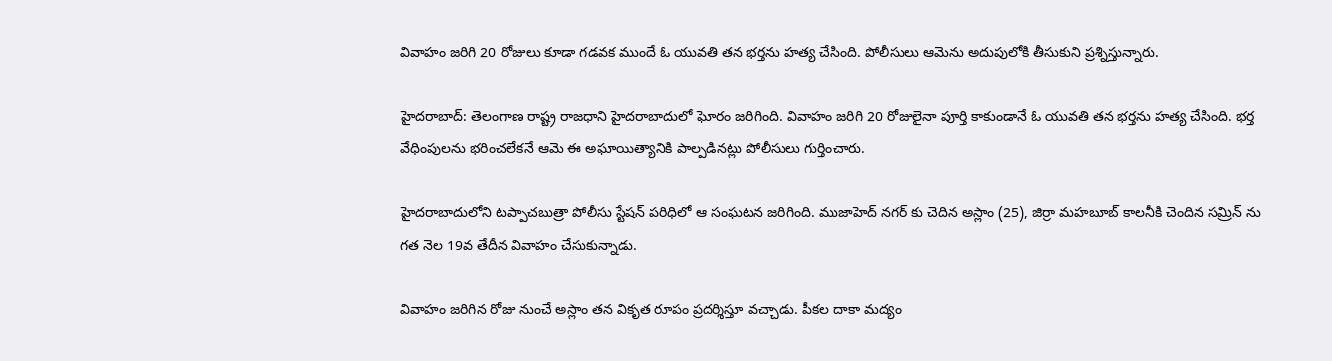వివాహం జరిగి 20 రోజులు కూడా గడవక ముందే ఓ యువతి తన భర్తను హత్య చేసింది. పోలీసులు ఆమెను అదుపులోకి తీసుకుని ప్రశ్నిస్తున్నారు.

హైదరాబాద్: తెలంగాణ రాష్ట్ర రాజధాని హైదరాబాదులో ఘోరం జరిగింది. వివాహం జరిగి 20 రోజులైనా పూర్తి కాకుండానే ఓ యువతి తన భర్తను హత్య చేసింది. భర్త వేధింపులను భరించలేకనే ఆమె ఈ అఘాయిత్యానికి పాల్పడినట్లు పోలీసులు గుర్తించారు.

హైదరాబాదులోని టప్పాచబుత్రా పోలీసు స్టేషన్ పరిధిలో ఆ సంఘటన జరిగింది. ముజాహెద్ నగర్ కు చెదిన అస్లాం (25), జిర్రా మహబూబ్ కాలనీకి చెందిన సమ్రిన్ ను గత నెల 19వ తేదీన వివాహం చేసుకున్నాడు.

వివాహం జరిగిన రోజు నుంచే అస్లాం తన వికృత రూపం ప్రదర్శిస్తూ వచ్చాడు. పీకల దాకా మద్యం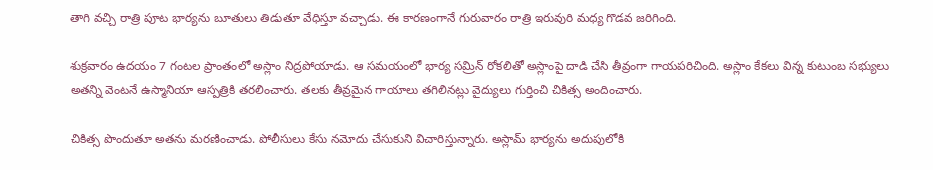తాగి వచ్చి రాత్రి పూట భార్యను బూతులు తిడుతూ వేధిస్తూ వచ్చాడు. ఈ కారణంగానే గురువారం రాత్రి ఇరువురి మధ్య గొడవ జరిగింది.

శుక్రవారం ఉదయం 7 గంటల ప్రాంతంలో అస్లాం నిద్రపోయాడు. ఆ సమయంలో భార్య సమ్రిన్ రోకలితో అస్లాంపై దాడి చేసి తీవ్రంగా గాయపరిచింది. అస్లాం కేకలు విన్న కుటుంబ సభ్యులు అతన్ని వెంటనే ఉస్మానియా ఆస్పత్రికి తరలించారు. తలకు తీవ్రమైన గాయాలు తగిలినట్లు వైద్యులు గుర్తించి చికిత్స అందించారు.

చికిత్స పొందుతూ అతను మరణించాడు. పోలీసులు కేసు నమోదు చేసుకుని విచారిస్తున్నారు. అస్లామ్ భార్యను అదుపులోకి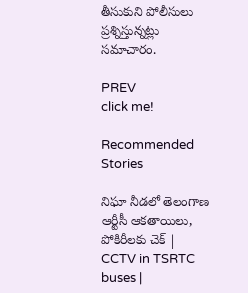తీసుకుని పోలీసులు ప్రశ్నిస్తున్నట్లు సమాచారం.

PREV
click me!

Recommended Stories

నిఘా నీడలో తెలంగాణ ఆర్టీసీ ఆకతాయిలు, పోకిరీలకు చెక్ | CCTV in TSRTC buses |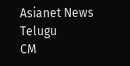Asianet News Telugu
CM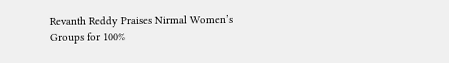Revanth Reddy Praises Nirmal Women’s Groups for 100%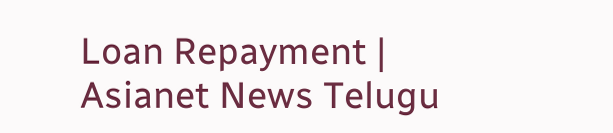Loan Repayment | Asianet News Telugu